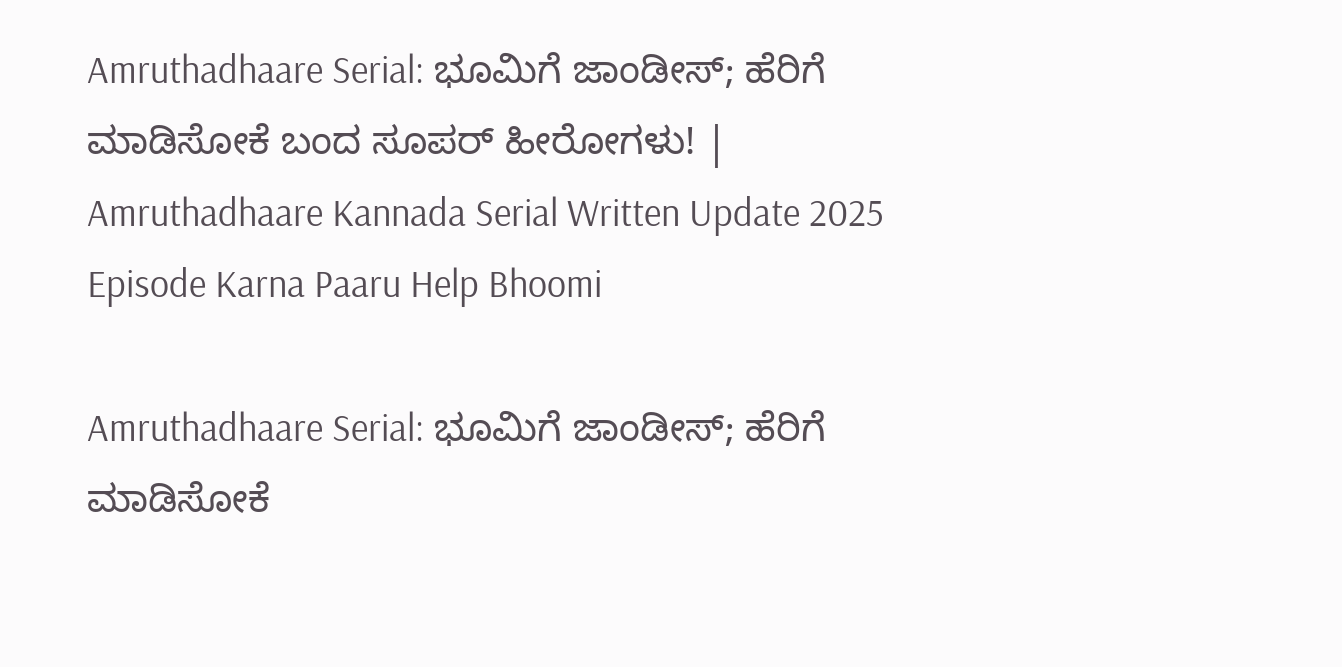Amruthadhaare Serial: ಭೂಮಿಗೆ ಜಾಂಡೀಸ್; ಹೆರಿಗೆ ಮಾಡಿಸೋಕೆ ಬಂದ ಸೂಪರ್‌ ಹೀರೋಗಳು! | Amruthadhaare Kannada Serial Written Update 2025 Episode Karna Paaru Help Bhoomi

Amruthadhaare Serial: ಭೂಮಿಗೆ ಜಾಂಡೀಸ್; ಹೆರಿಗೆ ಮಾಡಿಸೋಕೆ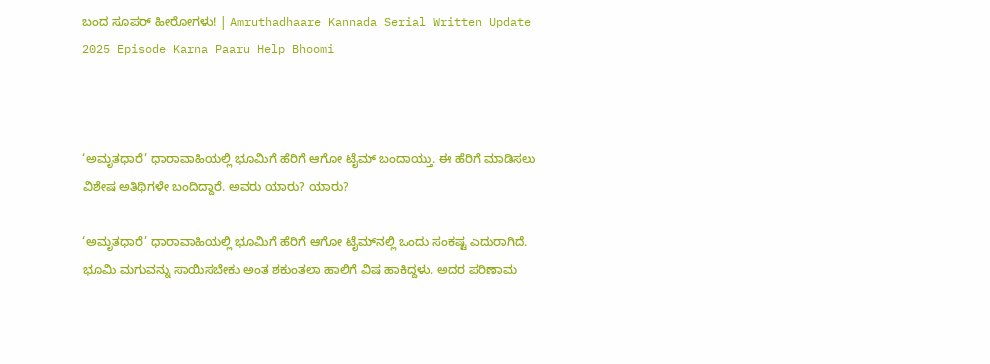ಬಂದ ಸೂಪರ್‌ ಹೀರೋಗಳು! | Amruthadhaare Kannada Serial Written Update 2025 Episode Karna Paaru Help Bhoomi



‘ಅಮೃತಧಾರೆ’ ಧಾರಾವಾಹಿಯಲ್ಲಿ ಭೂಮಿಗೆ ಹೆರಿಗೆ ಆಗೋ ಟೈಮ್‌ ಬಂದಾಯ್ತು. ಈ ಹೆರಿಗೆ ಮಾಡಿಸಲು ವಿಶೇಷ ಅತಿಥಿಗಳೇ ಬಂದಿದ್ದಾರೆ. ಅವರು ಯಾರು? ಯಾರು?

‘ಅಮೃತಧಾರೆ’ ಧಾರಾವಾಹಿಯಲ್ಲಿ ಭೂಮಿಗೆ ಹೆರಿಗೆ ಆಗೋ ಟೈಮ್‌ನಲ್ಲಿ ಒಂದು ಸಂಕಷ್ಟ ಎದುರಾಗಿದೆ. ಭೂಮಿ ಮಗುವನ್ನು ಸಾಯಿಸಬೇಕು ಅಂತ ಶಕುಂತಲಾ ಹಾಲಿಗೆ ವಿಷ ಹಾಕಿದ್ದಳು. ಅದರ ಪರಿಣಾಮ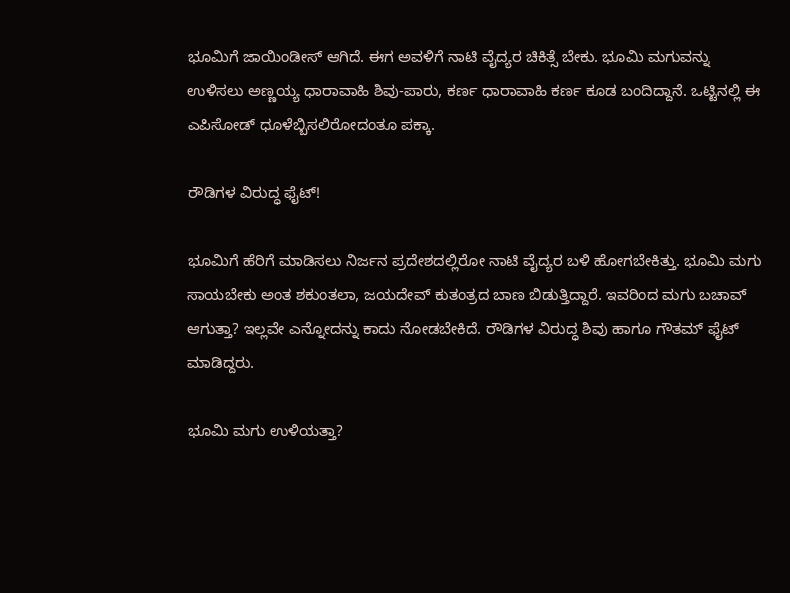ಭೂಮಿಗೆ ಜಾಯಿಂಡೀಸ್‌ ಆಗಿದೆ. ಈಗ ಅವಳಿಗೆ ನಾಟಿ ವೈದ್ಯರ ಚಿಕಿತ್ಸೆ ಬೇಕು. ಭೂಮಿ ಮಗುವನ್ನು ಉಳಿಸಲು ಅಣ್ಣಯ್ಯ ಧಾರಾವಾಹಿ ಶಿವು-ಪಾರು, ಕರ್ಣ ಧಾರಾವಾಹಿ ಕರ್ಣ ಕೂಡ ಬಂದಿದ್ದಾನೆ. ಒಟ್ಟಿನಲ್ಲಿ ಈ ಎಪಿಸೋಡ್‌ ಧೂಳೆಬ್ಬಿಸಲಿರೋದಂತೂ ಪಕ್ಕಾ.

ರೌಡಿಗಳ ವಿರುದ್ಧ ಫೈಟ್!

ಭೂಮಿಗೆ ಹೆರಿಗೆ ಮಾಡಿಸಲು ನಿರ್ಜನ ಪ್ರದೇಶದಲ್ಲಿರೋ ನಾಟಿ ವೈದ್ಯರ ಬಳಿ ಹೋಗಬೇಕಿತ್ತು. ಭೂಮಿ ಮಗು ಸಾಯಬೇಕು ಅಂತ ಶಕುಂತಲಾ, ಜಯದೇವ್‌ ಕುತಂತ್ರದ ಬಾಣ ಬಿಡುತ್ತಿದ್ದಾರೆ. ಇವರಿಂದ ಮಗು ಬಚಾವ್‌ ಆಗುತ್ತಾ? ಇಲ್ಲವೇ ಎನ್ನೋದನ್ನು ಕಾದು ನೋಡಬೇಕಿದೆ. ರೌಡಿಗಳ ವಿರುದ್ಧ ಶಿವು ಹಾಗೂ ಗೌತಮ್‌ ಫೈಟ್‌ ಮಾಡಿದ್ದರು.

ಭೂಮಿ ಮಗು ಉಳಿಯತ್ತಾ?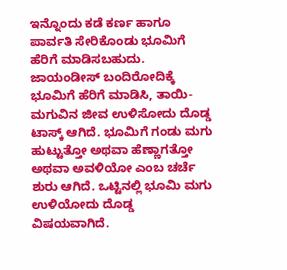ಇನ್ನೊಂದು ಕಡೆ ಕರ್ಣ ಹಾಗೂ ಪಾರ್ವತಿ ಸೇರಿಕೊಂಡು ಭೂಮಿಗೆ ಹೆರಿಗೆ ಮಾಡಿಸಬಹುದು. ಜಾಯಂಡೀಸ್‌ ಬಂದಿರೋದಿಕ್ಕೆ ಭೂಮಿಗೆ ಹೆರಿಗೆ ಮಾಡಿಸಿ, ತಾಯಿ-ಮಗುವಿನ ಜೀವ ಉಳಿಸೋದು ದೊಡ್ಡ ಟಾಸ್ಕ್‌ ಆಗಿದೆ. ಭೂಮಿಗೆ ಗಂಡು ಮಗು ಹುಟ್ಟುತ್ತೋ ಅಥವಾ ಹೆಣ್ಣಾಗತ್ತೋ ಅಥವಾ ಅವಳಿಯೋ ಎಂಬ ಚರ್ಚೆ ಶುರು ಆಗಿದೆ. ಒಟ್ಟಿನಲ್ಲಿ ಭೂಮಿ ಮಗು ಉಳಿಯೋದು ದೊಡ್ಡ ವಿಷಯವಾಗಿದೆ.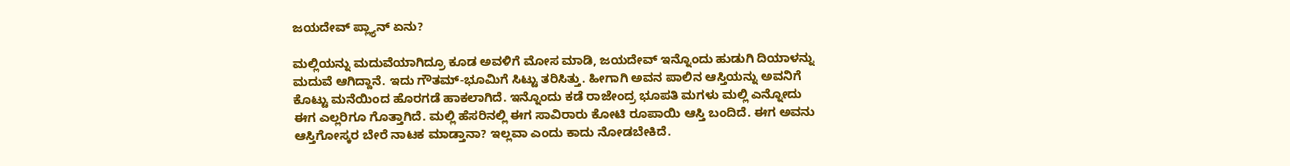ಜಯದೇವ್‌ ಪ್ಲ್ಯಾನ್‌ ಏನು?

ಮಲ್ಲಿಯನ್ನು ಮದುವೆಯಾಗಿದ್ರೂ ಕೂಡ ಅವಳಿಗೆ ಮೋಸ ಮಾಡಿ, ಜಯದೇವ್‌ ಇನ್ನೊಂದು ಹುಡುಗಿ ದಿಯಾಳನ್ನು ಮದುವೆ ಆಗಿದ್ದಾನೆ. ಇದು ಗೌತಮ್-ಭೂಮಿಗೆ ಸಿಟ್ಟು ತರಿಸಿತ್ತು. ಹೀಗಾಗಿ ಅವನ ಪಾಲಿನ ಆಸ್ತಿಯನ್ನು ಅವನಿಗೆ ಕೊಟ್ಟು ಮನೆಯಿಂದ ಹೊರಗಡೆ ಹಾಕಲಾಗಿದೆ. ಇನ್ನೊಂದು ಕಡೆ ರಾಜೇಂದ್ರ ಭೂಪತಿ ಮಗಳು ಮಲ್ಲಿ ಎನ್ನೋದು ಈಗ ಎಲ್ಲರಿಗೂ ಗೊತ್ತಾಗಿದೆ. ಮಲ್ಲಿ ಹೆಸರಿನಲ್ಲಿ ಈಗ ಸಾವಿರಾರು ಕೋಟಿ ರೂಪಾಯಿ ಆಸ್ತಿ ಬಂದಿದೆ. ಈಗ ಅವನು ಆಸ್ತಿಗೋಸ್ಕರ ಬೇರೆ ನಾಟಕ ಮಾಡ್ತಾನಾ? ಇಲ್ಲವಾ ಎಂದು ಕಾದು ನೋಡಬೇಕಿದೆ.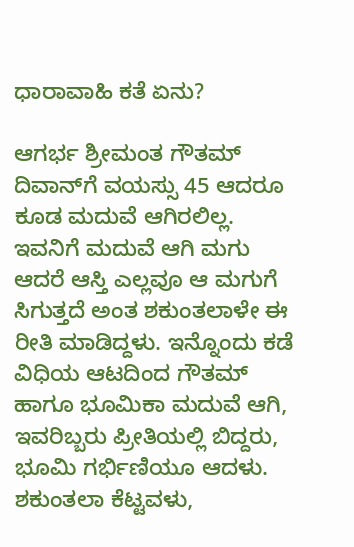ಧಾರಾವಾಹಿ ಕತೆ ಏನು?

ಆಗರ್ಭ ಶ್ರೀಮಂತ ಗೌತಮ್‌ ದಿವಾನ್‌ಗೆ ವಯಸ್ಸು 45 ಆದರೂ ಕೂಡ ಮದುವೆ ಆಗಿರಲಿಲ್ಲ. ಇವನಿಗೆ ಮದುವೆ ಆಗಿ ಮಗು ಆದರೆ ಆಸ್ತಿ ಎಲ್ಲವೂ ಆ ಮಗುಗೆ ಸಿಗುತ್ತದೆ ಅಂತ ಶಕುಂತಲಾಳೇ ಈ ರೀತಿ ಮಾಡಿದ್ದಳು. ಇನ್ನೊಂದು ಕಡೆ ವಿಧಿಯ ಆಟದಿಂದ ಗೌತಮ್‌ ಹಾಗೂ ಭೂಮಿಕಾ ಮದುವೆ ಆಗಿ, ಇವರಿಬ್ಬರು ಪ್ರೀತಿಯಲ್ಲಿ ಬಿದ್ದರು, ಭೂಮಿ ಗರ್ಭಿಣಿಯೂ ಆದಳು. ಶಕುಂತಲಾ ಕೆಟ್ಟವಳು,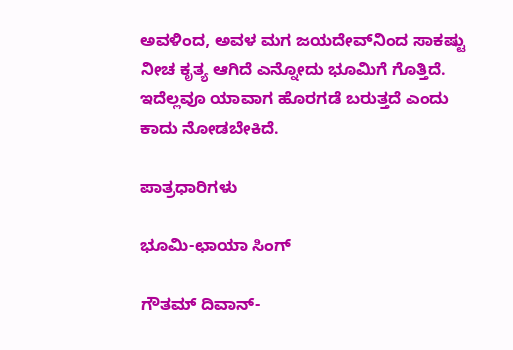ಅವಳಿಂದ, ಅವಳ ಮಗ ಜಯದೇವ್‌ನಿಂದ ಸಾಕಷ್ಟು ನೀಚ ಕೃತ್ಯ ಆಗಿದೆ ಎನ್ನೋದು ಭೂಮಿಗೆ ಗೊತ್ತಿದೆ. ಇದೆಲ್ಲವೂ ಯಾವಾಗ ಹೊರಗಡೆ ಬರುತ್ತದೆ ಎಂದು ಕಾದು ನೋಡಬೇಕಿದೆ.

ಪಾತ್ರಧಾರಿಗಳು

ಭೂಮಿ-ಛಾಯಾ ಸಿಂಗ್‌

ಗೌತಮ್‌ ದಿವಾನ್‌-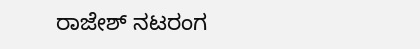ರಾಜೇಶ್‌ ನಟರಂಗ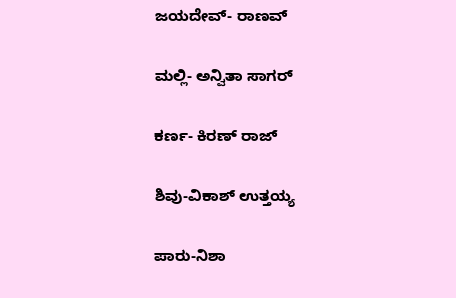ಜಯದೇವ್- ರಾಣವ್‌

ಮಲ್ಲಿ- ಅನ್ವಿತಾ ಸಾಗರ್‌

ಕರ್ಣ- ಕಿರಣ್‌ ರಾಜ್‌

ಶಿವು-ವಿಕಾಶ್‌ ಉತ್ತಯ್ಯ

ಪಾರು-ನಿಶಾ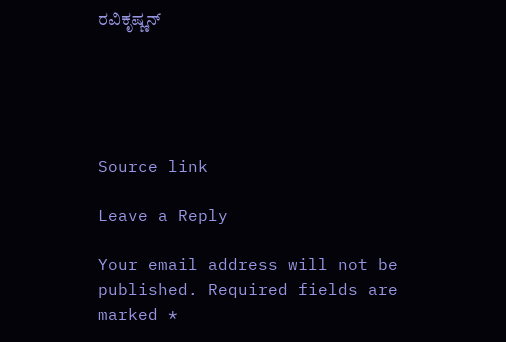ರವಿಕೃಷ್ಣನ್‌





Source link

Leave a Reply

Your email address will not be published. Required fields are marked *